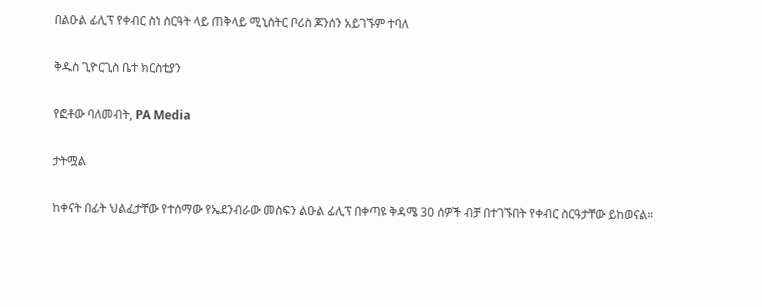በልዑል ፊሊፕ የቀብር ስነ ስርዓት ላይ ጠቅላይ ሚኒስትር ቦሪስ ጆንሰን አይገኙም ተባለ

ቅዱስ ጊዮርጊስ ቤተ ክርስቲያን

የፎቶው ባለመብት, PA Media

ታትሟል

ከቀናት በፊት ህልፈታቸው የተሰማው የኤደንብራው መስፍን ልዑል ፊሊፕ በቀጣዩ ቅዳሜ 30 ሰዎች ብቻ በተገኙበት የቀብር ስርዓታቸው ይከወናል።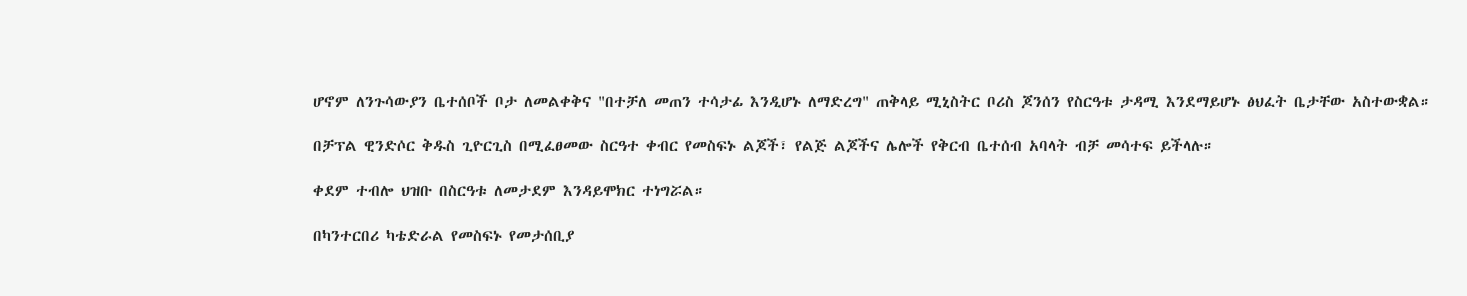ሆኖም ለንጉሳውያን ቤተሰቦች ቦታ ለመልቀቅና "በተቻለ መጠን ተሳታፊ እንዲሆኑ ለማድረግ" ጠቅላይ ሚኒስትር ቦሪስ ጆንሰን የስርዓቱ ታዳሚ እንደማይሆኑ ፅህፈት ቤታቸው አስተውቋል።

በቻፕል ዊንድሶር ቅዱስ ጊዮርጊስ በሚፈፀመው ስርዓተ ቀብር የመስፍኑ ልጆች፣ የልጅ ልጆችና ሌሎች የቅርብ ቤተሰብ አባላት ብቻ መሳተፍ ይችላሉ።

ቀደም ተብሎ ህዝቡ በስርዓቱ ለመታደም እንዳይሞክር ተነግሯል።

በካንተርበሪ ካቴድራል የመስፍኑ የመታሰቢያ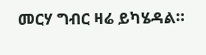መርሃ ግብር ዛሬ ይካሄዳል።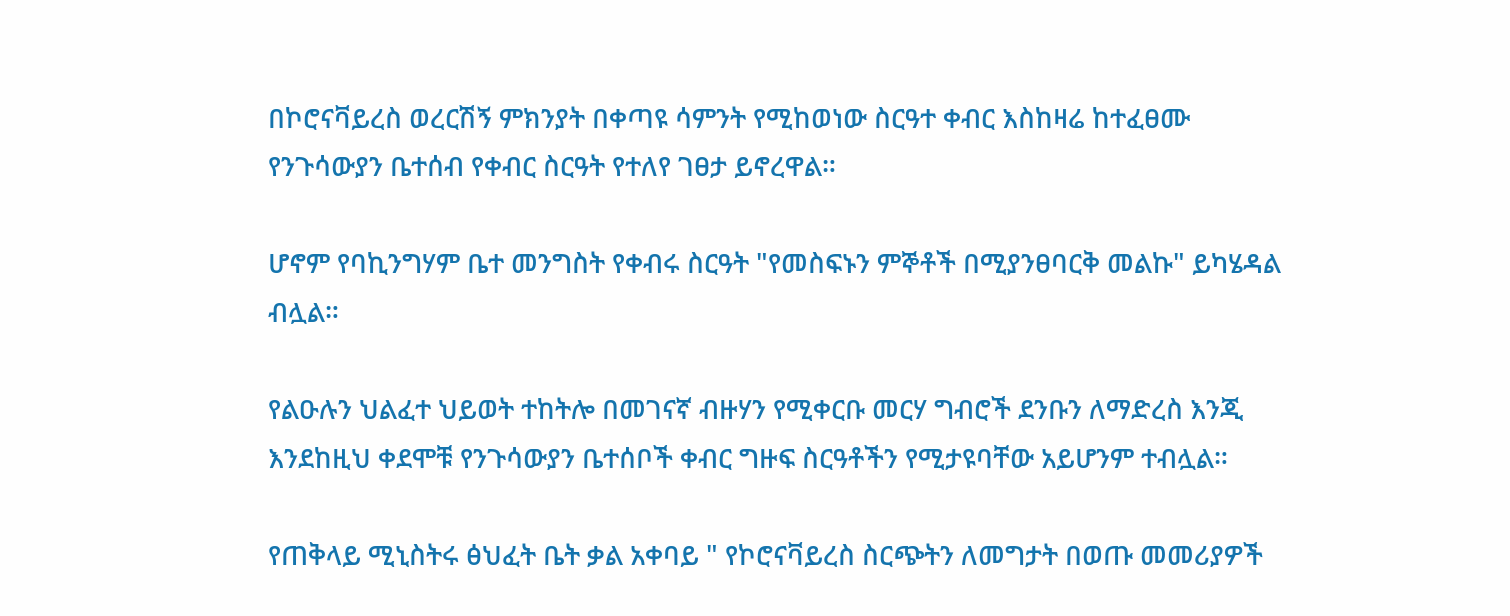በኮሮናቫይረስ ወረርሽኝ ምክንያት በቀጣዩ ሳምንት የሚከወነው ስርዓተ ቀብር እስከዛሬ ከተፈፀሙ የንጉሳውያን ቤተሰብ የቀብር ስርዓት የተለየ ገፀታ ይኖረዋል።

ሆኖም የባኪንግሃም ቤተ መንግስት የቀብሩ ስርዓት "የመስፍኑን ምኞቶች በሚያንፀባርቅ መልኩ" ይካሄዳል ብሏል።

የልዑሉን ህልፈተ ህይወት ተከትሎ በመገናኛ ብዙሃን የሚቀርቡ መርሃ ግብሮች ደንቡን ለማድረስ እንጂ እንደከዚህ ቀደሞቹ የንጉሳውያን ቤተሰቦች ቀብር ግዙፍ ስርዓቶችን የሚታዩባቸው አይሆንም ተብሏል።

የጠቅላይ ሚኒስትሩ ፅህፈት ቤት ቃል አቀባይ " የኮሮናቫይረስ ስርጭትን ለመግታት በወጡ መመሪያዎች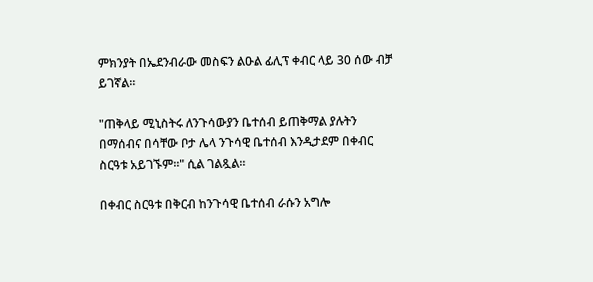ምክንያት በኤደንብራው መስፍን ልዑል ፊሊፕ ቀብር ላይ 30 ሰው ብቻ ይገኛል።

"ጠቅላይ ሚኒስትሩ ለንጉሳውያን ቤተሰብ ይጠቅማል ያሉትን በማሰብና በሳቸው ቦታ ሌላ ንጉሳዊ ቤተሰብ እንዲታደም በቀብር ስርዓቱ አይገኙም።" ሲል ገልጿል።

በቀብር ስርዓቱ በቅርብ ከንጉሳዊ ቤተሰብ ራሱን አግሎ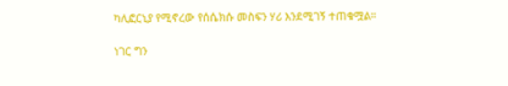ካሊፎርኒያ የሚኖረው የሰሴክሱ መስፍን ሃሪ እንደሚገኝ ተጠቁሟል።

ነገር ግን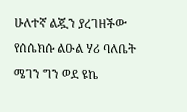ሁለተኛ ልጇን ያረገዘችው የሰሴክሱ ልዑል ሃሪ ባለቤት ሜገን ግን ወደ ዩኬ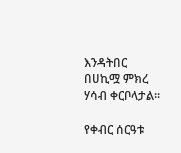እንዳትበር በሀኪሟ ምክረ ሃሳብ ቀርቦላታል።

የቀብር ሰርዓቱ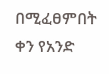በሚፈፀምበት ቀን የአንድ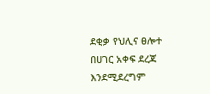ደቂቃ የህሊና ፀሎተ በሀገር አቀፍ ደረጃ እንደሚደረግም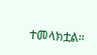ተመላክቷል።